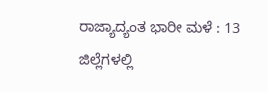ರಾಜ್ಯಾದ್ಯಂತ ಭಾರೀ ಮಳೆ : 13 ಜಿಲ್ಲೆಗಳಲ್ಲಿ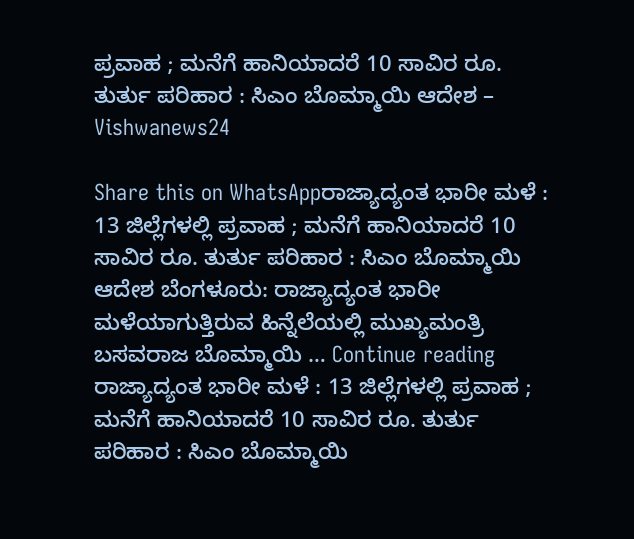ಪ್ರವಾಹ ; ಮನೆಗೆ ಹಾನಿಯಾದರೆ 10 ಸಾವಿರ ರೂ. ತುರ್ತು ಪರಿಹಾರ : ಸಿಎಂ ಬೊಮ್ಮಾಯಿ ಆದೇಶ – Vishwanews24

Share this on WhatsAppರಾಜ್ಯಾದ್ಯಂತ ಭಾರೀ ಮಳೆ : 13 ಜಿಲ್ಲೆಗಳಲ್ಲಿ ಪ್ರವಾಹ ; ಮನೆಗೆ ಹಾನಿಯಾದರೆ 10 ಸಾವಿರ ರೂ. ತುರ್ತು ಪರಿಹಾರ : ಸಿಎಂ ಬೊಮ್ಮಾಯಿ ಆದೇಶ ಬೆಂಗಳೂರು: ರಾಜ್ಯಾದ್ಯಂತ ಭಾರೀ ಮಳೆಯಾಗುತ್ತಿರುವ ಹಿನ್ನೆಲೆಯಲ್ಲಿ ಮುಖ್ಯಮಂತ್ರಿ ಬಸವರಾಜ ಬೊಮ್ಮಾಯಿ … Continue reading ರಾಜ್ಯಾದ್ಯಂತ ಭಾರೀ ಮಳೆ : 13 ಜಿಲ್ಲೆಗಳಲ್ಲಿ ಪ್ರವಾಹ ; ಮನೆಗೆ ಹಾನಿಯಾದರೆ 10 ಸಾವಿರ ರೂ. ತುರ್ತು ಪರಿಹಾರ : ಸಿಎಂ ಬೊಮ್ಮಾಯಿ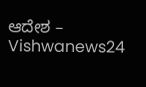ಆದೇಶ – Vishwanews24